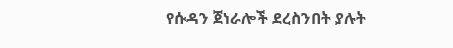የሱዳን ጀነራሎች ደረስንበት ያሉት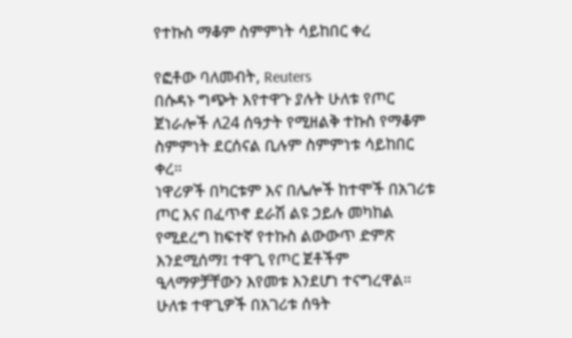የተኩስ ማቆም ስምምነት ሳይከበር ቀረ

የፎቶው ባለመብት, Reuters
በሱዳኑ ግጭት እየተዋጉ ያሉት ሁለቱ የጦር ጀነራሎች ለ24 ሰዓታት የሚዘልቅ ተኩስ የማቆም ስምምነት ደርሰናል ቢሉም ስምምነቱ ሳይከበር ቀረ።
ነዋሪዎች በካርቱም እና በሌሎች ከተሞች በአገሪቱ ጦር እና በፈጥኖ ደራሽ ልዩ ኃይሉ መካከል የሚደረግ ከፍተኛ የተኩስ ልውውጥ ድምጽ እንደሚሰማ፤ ተዋጊ የጦር ጀቶችም ዒላማዎቻቸውን እየመቱ እንደሆነ ተናግረዋል።
ሁለቱ ተዋጊዎች በአገሪቱ ሰዓት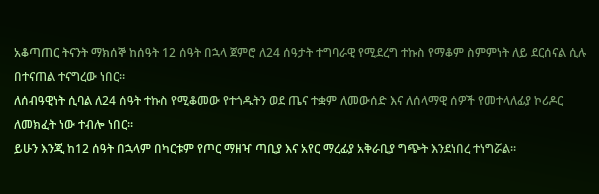አቆጣጠር ትናንት ማክሰኞ ከሰዓት 12 ሰዓት በኋላ ጀምሮ ለ24 ሰዓታት ተግባራዊ የሚደረግ ተኩስ የማቆም ስምምነት ለይ ደርሰናል ሲሉ በተናጠል ተናግረው ነበር።
ለሰብዓዊነት ሲባል ለ24 ሰዓት ተኩስ የሚቆመው የተጎዱትን ወደ ጤና ተቋም ለመውሰድ እና ለሰላማዊ ሰዎች የመተላለፊያ ኮሪዶር ለመክፈት ነው ተብሎ ነበር።
ይሁን እንጂ ከ12 ሰዓት በኋላም በካርቱም የጦር ማዘዣ ጣቢያ እና አየር ማረፊያ አቅራቢያ ግጭት እንደነበረ ተነግሯል።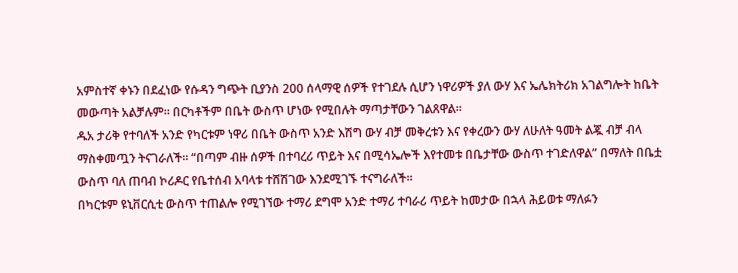አምስተኛ ቀኑን በደፈነው የሱዳን ግጭት ቢያንስ 200 ሰላማዊ ሰዎች የተገደሉ ሲሆን ነዋሪዎች ያለ ውሃ እና ኤሌክትሪክ አገልግሎት ከቤት መውጣት አልቻሉም። በርካቶችም በቤት ውስጥ ሆነው የሚበሉት ማጣታቸውን ገልጸዋል።
ዱአ ታሪቅ የተባለች አንድ የካርቱም ነዋሪ በቤት ውስጥ አንድ እሽግ ውሃ ብቻ መቅረቱን እና የቀረውን ውሃ ለሁለት ዓመት ልጇ ብቻ ብላ ማስቀመጧን ትናገራለች። “በጣም ብዙ ሰዎች በተባረሪ ጥይት እና በሚሳኤሎች እየተመቱ በቤታቸው ውስጥ ተገድለዋል” በማለት በቤቷ ውስጥ ባለ ጠባብ ኮሪዶር የቤተሰብ አባላቱ ተሸሽገው እንደሚገኙ ተናግራለች።
በካርቱም ዩኒቨርሲቲ ውስጥ ተጠልሎ የሚገኘው ተማሪ ደግሞ አንድ ተማሪ ተባራሪ ጥይት ከመታው በኋላ ሕይወቱ ማለፉን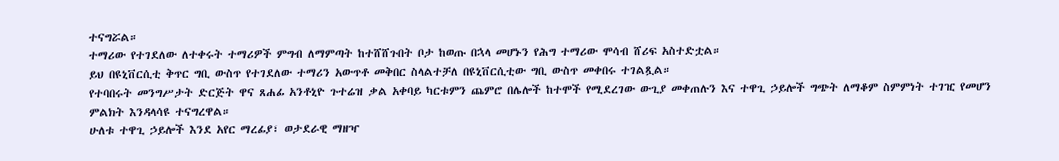ተናግሯል።
ተማሪው የተገደለው ለተቀሩት ተማሪዎች ምግብ ለማምጣት ከተሸሸጉበት ቦታ ከወጡ በኋላ መሆኑን የሕግ ተማሪው ሞሳብ ሸሪፍ አስተድቷል።
ይህ በዩኒቨርሲቲ ቅጥር ግቢ ውስጥ የተገደለው ተማሪን አውጥቶ መቅበር ስላልተቻለ በዩኒቨርሲቲው ግቢ ውስጥ መቀበሩ ተገልጿል።
የተባበሩት መንግሥታት ድርጅት ዋና ጸሐፊ አንቶኒዮ ጉተሬዝ ቃል አቀባይ ካርቱምን ጨምሮ በሌሎች ከተሞች የሚደረገው ውጊያ መቀጠሉን እና ተዋጊ ኃይሎች ግጭት ለማቆም ስምምነት ተገዢ የመሆን ምልክት እንዳላሳዩ ተናግረዋል።
ሁለቱ ተዋጊ ኃይሎች እንደ አየር ማረፊያ፣ ወታደራዊ ማዘዣ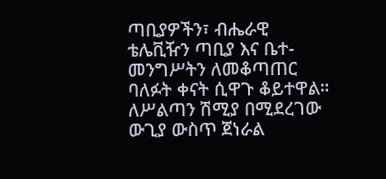ጣቢያዎችን፣ ብሔራዊ ቴሌቪዥን ጣቢያ እና ቤተ-መንግሥትን ለመቆጣጠር ባለፉት ቀናት ሲዋጉ ቆይተዋል።
ለሥልጣን ሽሚያ በሚደረገው ውጊያ ውስጥ ጀነራል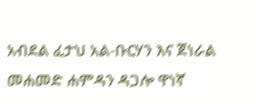አብደል ፈታህ አል-ቡርሃን እና ጀነራል መሐመድ ሐምዳን ዳጋሎ ዋነኛ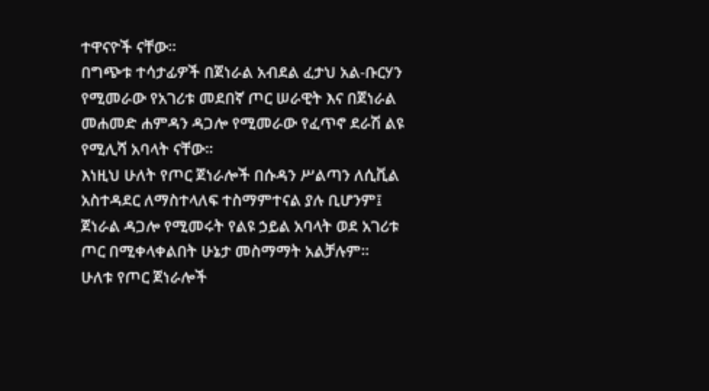ተዋናዮች ናቸው።
በግጭቱ ተሳታፊዎች በጀነራል አብደል ፈታህ አል-ቡርሃን የሚመራው የአገሪቱ መደበኛ ጦር ሠራዊት እና በጀነራል መሐመድ ሐምዳን ዳጋሎ የሚመራው የፈጥኖ ደራሽ ልዩ የሚሊሻ አባላት ናቸው።
እነዚህ ሁለት የጦር ጀነራሎች በሱዳን ሥልጣን ለሲቪል አስተዳደር ለማስተላለፍ ተስማምተናል ያሉ ቢሆንም፤ ጀነራል ዳጋሎ የሚመሩት የልዩ ኃይል አባላት ወደ አገሪቱ ጦር በሚቀላቀልበት ሁኔታ መስማማት አልቻሉም።
ሁለቱ የጦር ጀነራሎች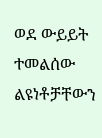ወደ ውይይት ተመልሰው ልዩነቶቻቸውን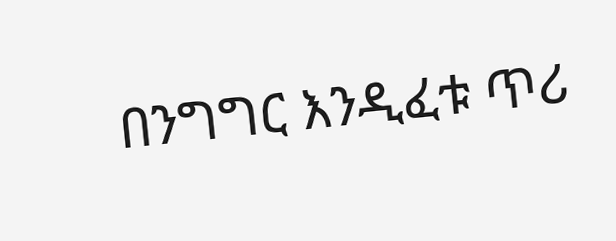በንግግር እንዲፈቱ ጥሪ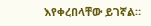እየቀረበላቸው ይገኛል።